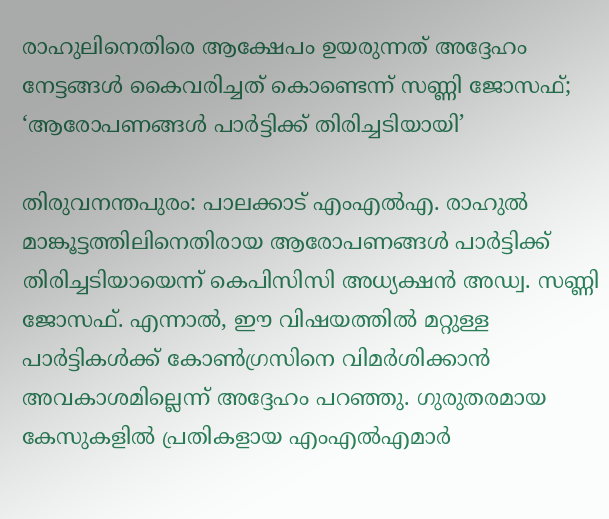രാഹുലിനെതിരെ ആക്ഷേപം ഉയരുന്നത് അദ്ദേഹം നേട്ടങ്ങൾ കൈവരിച്ചത് കൊണ്ടെന്ന് സണ്ണി ജോസഫ്; ‘ആരോപണങ്ങൾ പാർട്ടിക്ക് തിരിച്ചടിയായി’

തിരുവനന്തപുരം: പാലക്കാട് എംഎല്‍എ. രാഹുല്‍ മാങ്കൂട്ടത്തിലിനെതിരായ ആരോപണങ്ങൾ പാർട്ടിക്ക് തിരിച്ചടിയായെന്ന് കെപിസിസി അധ്യക്ഷന്‍ അഡ്വ. സണ്ണി ജോസഫ്. എന്നാൽ, ഈ വിഷയത്തിൽ മറ്റുള്ള പാർട്ടികൾക്ക് കോൺഗ്രസിനെ വിമർശിക്കാൻ അവകാശമില്ലെന്ന് അദ്ദേഹം പറഞ്ഞു. ഗുരുതരമായ കേസുകളിൽ പ്രതികളായ എംഎൽഎമാർ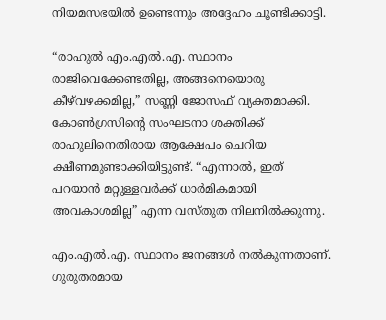നിയമസഭയിൽ ഉണ്ടെന്നും അദ്ദേഹം ചൂണ്ടിക്കാട്ടി.

“രാഹുൽ എം.എൽ.എ. സ്ഥാനം രാജിവെക്കേണ്ടതില്ല, അങ്ങനെയൊരു കീഴ്‌വഴക്കമില്ല,” സണ്ണി ജോസഫ് വ്യക്തമാക്കി. കോൺഗ്രസിന്‍റെ സംഘടനാ ശക്തിക്ക് രാഹുലിനെതിരായ ആക്ഷേപം ചെറിയ ക്ഷീണമുണ്ടാക്കിയിട്ടുണ്ട്. “എന്നാൽ, ഇത് പറയാൻ മറ്റുള്ളവർക്ക് ധാർമികമായി അവകാശമില്ല” എന്ന വസ്തുത നിലനിൽക്കുന്നു.

എം.എൽ.എ. സ്ഥാനം ജനങ്ങൾ നൽകുന്നതാണ്. ഗുരുതരമായ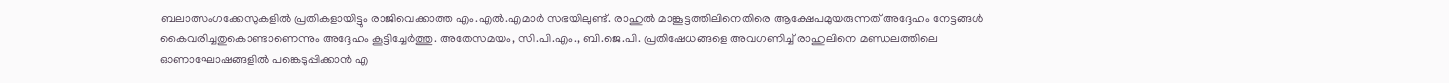ബലാത്സംഗക്കേസുകളിൽ പ്രതികളായിട്ടും രാജിവെക്കാത്ത എം.എൽ.എമാർ സഭയിലുണ്ട്. രാഹുൽ മാങ്കൂട്ടത്തിലിനെതിരെ ആക്ഷേപമുയരുന്നത് അദ്ദേഹം നേട്ടങ്ങൾ കൈവരിച്ചതുകൊണ്ടാണെന്നും അദ്ദേഹം കൂട്ടിച്ചേർത്തു. അതേസമയം, സി.പി.എം., ബി.ജെ.പി. പ്രതിഷേധങ്ങളെ അവഗണിച്ച് രാഹുലിനെ മണ്ഡലത്തിലെ ഓണാഘോഷങ്ങളിൽ പങ്കെടുപ്പിക്കാൻ എ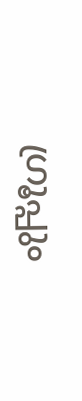ഗ്രൂപ്പും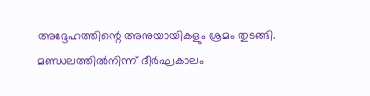അദ്ദേഹത്തിന്റെ അനുയായികളും ശ്രമം തുടങ്ങി. മണ്ഡലത്തിൽനിന്ന് ദീർഘകാലം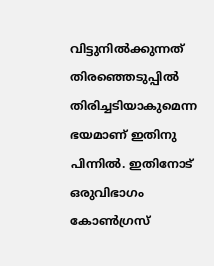വിട്ടുനിൽക്കുന്നത് തിരഞ്ഞെടുപ്പിൽ തിരിച്ചടിയാകുമെന്ന ഭയമാണ് ഇതിനു പിന്നിൽ. ഇതിനോട് ഒരുവിഭാഗം കോൺഗ്രസ്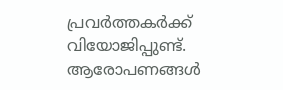പ്രവർത്തകർക്ക് വിയോജിപ്പുണ്ട്. ആരോപണങ്ങൾ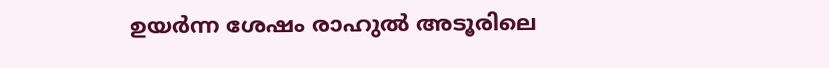ഉയർന്ന ശേഷം രാഹുൽ അടൂരിലെ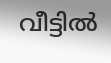വീട്ടിൽ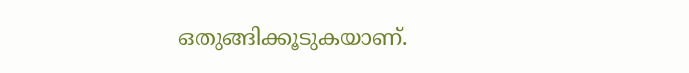ഒതുങ്ങിക്കൂടുകയാണ്.